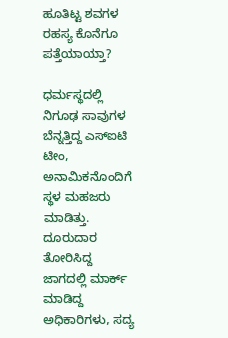ಹೂತಿಟ್ಟ ಶವಗಳ ರಹಸ್ಯ ಕೊನೆಗೂ ಪತ್ತೆಯಾಯ್ತಾ?

ಧರ್ಮಸ್ಥದಲ್ಲಿ ನಿಗೂಢ ಸಾವುಗಳ ಬೆನ್ನತ್ತಿದ್ದ ಎಸ್‌ಐಟಿ ಟೀಂ, ಅನಾಮಿಕನೊಂದಿಗೆ ಸ್ಥಳ ಮಹಜರು ಮಾಡಿತ್ತು. ದೂರುದಾರ ತೋರಿಸಿದ್ದ ಜಾಗದಲ್ಲಿ ಮಾರ್ಕ್‌ ಮಾಡಿದ್ದ ಅಧಿಕಾರಿಗಳು, ಸದ್ಯ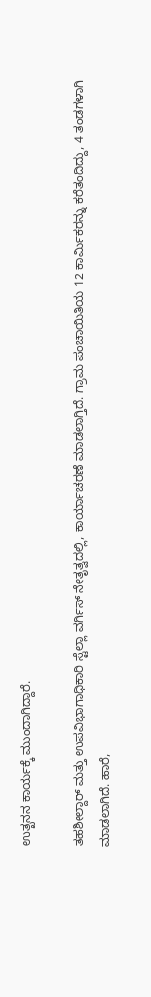ಉತ್ಖನನ ಕಾರ್ಯಕ್ಕೆ ಮುಂದಾಗಿದ್ದಾರೆ.

ತಹಶೀಲ್ದಾರ್‌ ಮತ್ತು ಉಪವಿಭಾಗಾಧಿಕಾರಿ ಸ್ಟೆಲ್ಲಾ ವರ್ಗಿಸ್‌ ನೇತೃತ್ವದಲ್ಲಿ, ಕಾರ್ಯಾಚರಣೆ ಮಾಡಲಾಗ್ತಿದೆ. ಗ್ರಾಮ ಪಂಚಾಯಿತಿಯ 12 ಕಾರ್ಮಿಕರನ್ನು ಕರೆತಂದಿದ್ದು, 4 ತಂಡಗಳಾಗಿ ಮಾಡಲಾಗಿದೆ. ಹಾರೆ,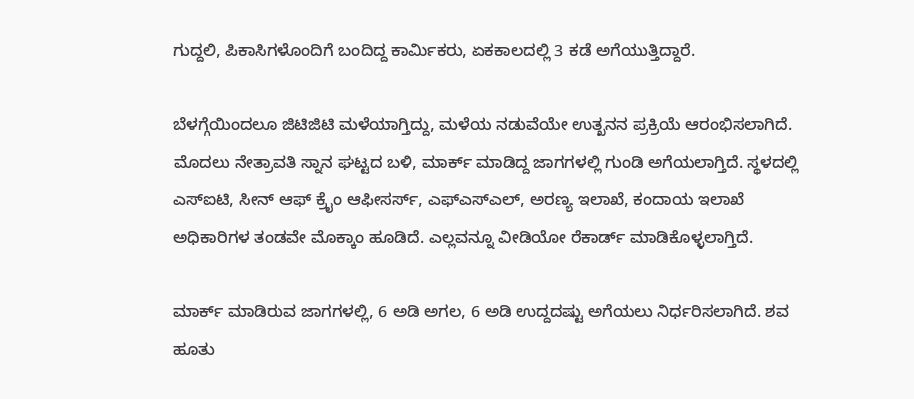ಗುದ್ದಲಿ, ಪಿಕಾಸಿಗಳೊಂದಿಗೆ ಬಂದಿದ್ದ ಕಾರ್ಮಿಕರು, ಏಕಕಾಲದಲ್ಲಿ 3 ಕಡೆ ಅಗೆಯುತ್ತಿದ್ದಾರೆ.

ಬೆಳಗ್ಗೆಯಿಂದಲೂ ಜಿಟಿಜಿಟಿ ಮಳೆಯಾಗ್ತಿದ್ದು, ಮಳೆಯ ನಡುವೆಯೇ ಉತ್ಖನನ ಪ್ರಕ್ರಿಯೆ ಆರಂಭಿಸಲಾಗಿದೆ. ಮೊದಲು ನೇತ್ರಾವತಿ ಸ್ನಾನ ಘಟ್ಟದ ಬಳಿ, ಮಾರ್ಕ್‌ ಮಾಡಿದ್ದ ಜಾಗಗಳಲ್ಲಿ ಗುಂಡಿ ಅಗೆಯಲಾಗ್ತಿದೆ. ಸ್ಥಳದಲ್ಲಿ ಎಸ್‌ಐಟಿ, ಸೀನ್‌ ಆಫ್‌ ಕ್ರೈಂ ಆಫೀಸರ್ಸ್‌, ಎಫ್‌ಎಸ್‌ಎಲ್‌, ಅರಣ್ಯ ಇಲಾಖೆ, ಕಂದಾಯ ಇಲಾಖೆ ಅಧಿಕಾರಿಗಳ ತಂಡವೇ ಮೊಕ್ಕಾಂ ಹೂಡಿದೆ. ಎಲ್ಲವನ್ನೂ ವೀಡಿಯೋ ರೆಕಾರ್ಡ್‌ ಮಾಡಿಕೊಳ್ಳಲಾಗ್ತಿದೆ.

ಮಾರ್ಕ್‌ ಮಾಡಿರುವ ಜಾಗಗಳಲ್ಲಿ, 6 ಅಡಿ ಅಗಲ, 6 ಅಡಿ ಉದ್ದದಷ್ಟು ಅಗೆಯಲು ನಿರ್ಧರಿಸಲಾಗಿದೆ. ಶವ ಹೂತು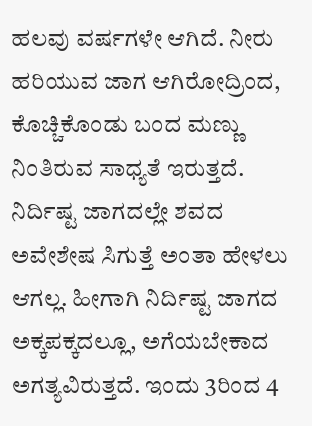ಹಲವು ವರ್ಷಗಳೇ ಆಗಿದೆ. ನೀರು ಹರಿಯುವ ಜಾಗ ಆಗಿರೋದ್ರಿಂದ, ಕೊಚ್ಚಿಕೊಂಡು ಬಂದ ಮಣ್ಣು ನಿಂತಿರುವ ಸಾಧ್ಯತೆ ಇರುತ್ತದೆ. ನಿರ್ದಿಷ್ಟ ಜಾಗದಲ್ಲೇ ಶವದ ಅವೇಶೇಷ ಸಿಗುತ್ತೆ ಅಂತಾ ಹೇಳಲು ಆಗಲ್ಲ. ಹೀಗಾಗಿ ನಿರ್ದಿಷ್ಟ ಜಾಗದ ಅಕ್ಕಪಕ್ಕದಲ್ಲೂ, ಅಗೆಯಬೇಕಾದ ಅಗತ್ಯವಿರುತ್ತದೆ. ಇಂದು 3ರಿಂದ 4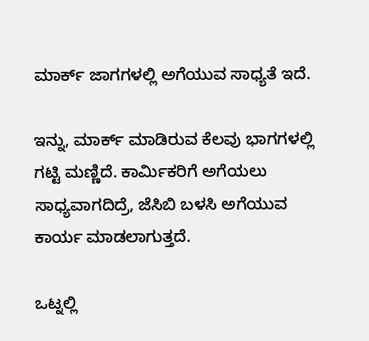ಮಾರ್ಕ್‌ ಜಾಗಗಳಲ್ಲಿ ಅಗೆಯುವ ಸಾಧ್ಯತೆ ಇದೆ.

ಇನ್ನು, ಮಾರ್ಕ್‌ ಮಾಡಿರುವ ಕೆಲವು ಭಾಗಗಳಲ್ಲಿ ಗಟ್ಟಿ ಮಣ್ಣಿದೆ. ಕಾರ್ಮಿಕರಿಗೆ ಅಗೆಯಲು ಸಾಧ್ಯವಾಗದಿದ್ರೆ, ಜೆಸಿಬಿ ಬಳಸಿ ಅಗೆಯುವ ಕಾರ್ಯ ಮಾಡಲಾಗುತ್ತದೆ.

ಒಟ್ನಲ್ಲಿ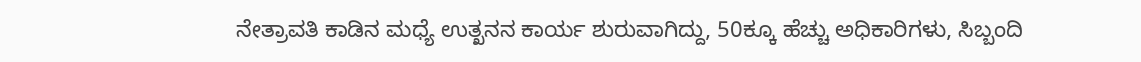ನೇತ್ರಾವತಿ ಕಾಡಿನ ಮಧ್ಯೆ ಉತ್ಖನನ ಕಾರ್ಯ ಶುರುವಾಗಿದ್ದು, 50ಕ್ಕೂ ಹೆಚ್ಚು ಅಧಿಕಾರಿಗಳು, ಸಿಬ್ಬಂದಿ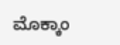ಮೊಕ್ಕಾಂ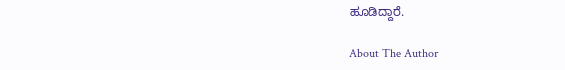ಹೂಡಿದ್ದಾರೆ.

About The Author